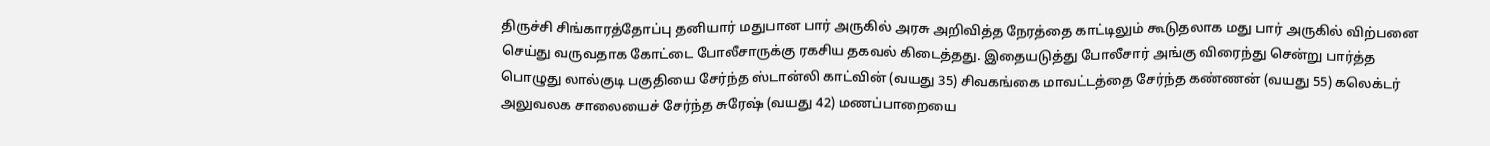திருச்சி சிங்காரத்தோப்பு தனியார் மதுபான பார் அருகில் அரசு அறிவித்த நேரத்தை காட்டிலும் கூடுதலாக மது பார் அருகில் விற்பனை செய்து வருவதாக கோட்டை போலீசாருக்கு ரகசிய தகவல் கிடைத்தது. இதையடுத்து போலீசார் அங்கு விரைந்து சென்று பார்த்த பொழுது லால்குடி பகுதியை சேர்ந்த ஸ்டான்லி காட்வின் (வயது 35) சிவகங்கை மாவட்டத்தை சேர்ந்த கண்ணன் (வயது 55) கலெக்டர் அலுவலக சாலையைச் சேர்ந்த சுரேஷ் (வயது 42) மணப்பாறையை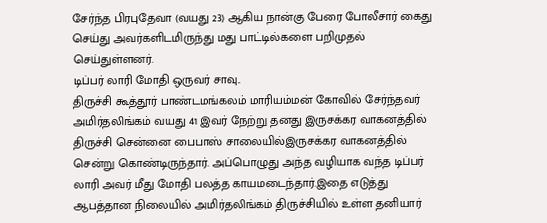சேர்ந்த பிரபுதேவா (வயது 23) ஆகிய நான்கு பேரை போலீசார் கைது செய்து அவர்களிடமிருந்து மது பாட்டில்களை பறிமுதல் செய்துள்ளனர்.
டிப்பர் லாரி மோதி ஒருவர் சாவு..
திருச்சி கூத்தூர் பாண்டமங்கலம் மாரியம்மன் கோவில் சேர்ந்தவர் அமிர்தலிங்கம் வயது 41 இவர் நேற்று தனது இருசக்கர வாகனத்தில் திருச்சி சென்னை பைபாஸ் சாலையில்இருசக்கர வாகனத்தில் சென்று கொண்டிருந்தார். அப்பொழுது அந்த வழியாக வந்த டிப்பர் லாரி அவர் மீது மோதி பலத்த காயமடைந்தார்.இதை எடுத்து ஆபத்தான நிலையில் அமிர்தலிங்கம் திருச்சியில் உள்ள தனியார்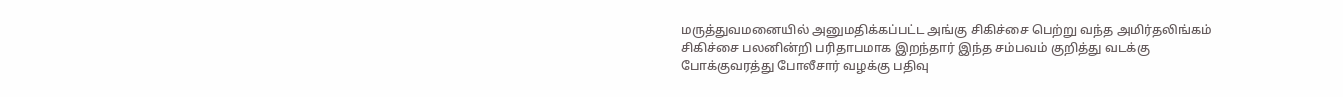மருத்துவமனையில் அனுமதிக்கப்பட்ட அங்கு சிகிச்சை பெற்று வந்த அமிர்தலிங்கம் சிகிச்சை பலனின்றி பரிதாபமாக இறந்தார் இந்த சம்பவம் குறித்து வடக்கு போக்குவரத்து போலீசார் வழக்கு பதிவு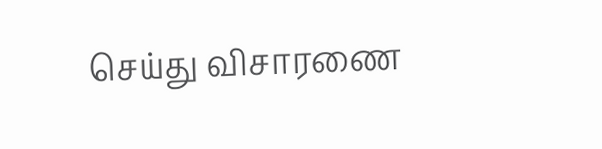செய்து விசாரணை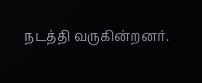நடத்தி வருகின்றனர்.